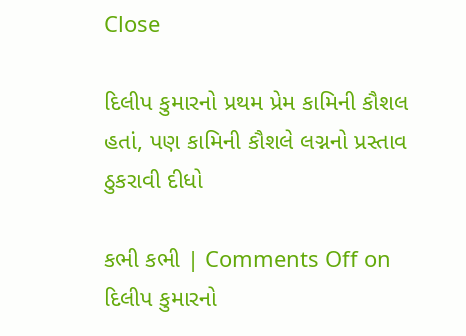Close

દિલીપ કુમારનો પ્રથમ પ્રેમ કામિની કૌશલ હતાં, પણ કામિની કૌશલે લગ્નનો પ્રસ્તાવ ઠુકરાવી દીધો

કભી કભી | Comments Off on દિલીપ કુમારનો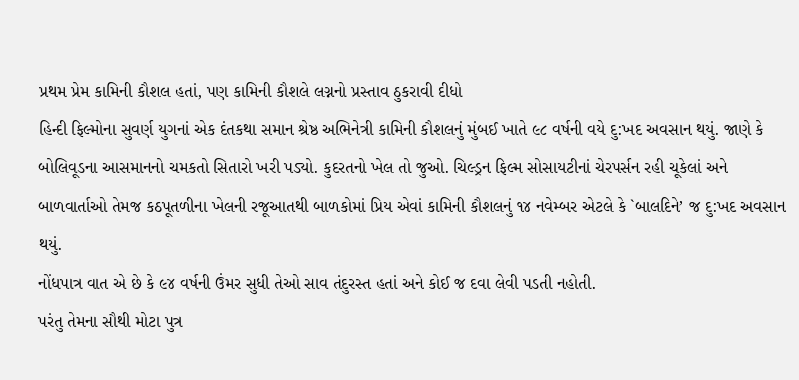પ્રથમ પ્રેમ કામિની કૌશલ હતાં, પણ કામિની કૌશલે લગ્નનો પ્રસ્તાવ ઠુકરાવી દીધો
હિન્દી ફિલ્મોના સુવર્ણ યુગનાં એક દંતકથા સમાન શ્રેષ્ઠ અભિનેત્રી કામિની કૌશલનું મુંબઈ ખાતે ૯૮ વર્ષની વયે દુ:ખદ અવસાન થયું. જાણે કે બોલિવૂડના આસમાનનો ચમકતો સિતારો ખરી પડ્યો. કુદરતનો ખેલ તો જુઓ. ચિલ્ડ્રન ફિલ્મ સોસાયટીનાં ચેરપર્સન રહી ચૂકેલાં અને બાળવાર્તાઓ તેમજ કઠપૂતળીના ખેલની રજૂઆતથી બાળકોમાં પ્રિય એવાં કામિની કૌશલનું ૧૪ નવેમ્બર એટલે કે `બાલદિને’ જ દુ:ખદ અવસાન થયું.
નોંધપાત્ર વાત એ છે કે ૯૪ વર્ષની ઉંમર સુધી તેઓ સાવ તંદુરસ્ત હતાં અને કોઈ જ દવા લેવી પડતી નહોતી.
પરંતુ તેમના સૌથી મોટા પુત્ર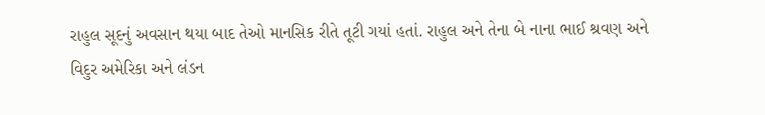રાહુલ સૂદનું અવસાન થયા બાદ તેઓ માનસિક રીતે તૂટી ગયાં હતાં. રાહુલ અને તેના બે નાના ભાઈ શ્રવણ અને વિદુર અમેરિકા અને લંડન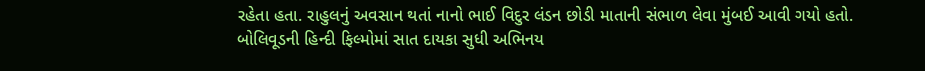રહેતા હતા. રાહુલનું અવસાન થતાં નાનો ભાઈ વિદુર લંડન છોડી માતાની સંભાળ લેવા મુંબઈ આવી ગયો હતો.
બોલિવૂડની હિન્દી ફિલ્મોમાં સાત દાયકા સુધી અભિનય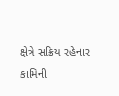ક્ષેત્રે સક્રિય રહેનાર કામિની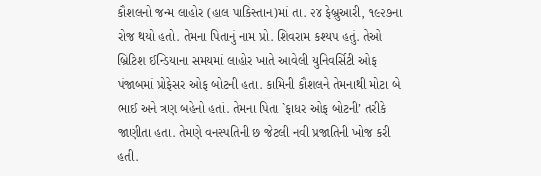કૌશલનો જન્મ લાહોર (હાલ પાકિસ્તાન)માં તા. ૨૪ ફેબ્રુઆરી, ૧૯૨૭ના રોજ થયો હતો. તેમના પિતાનું નામ પ્રો. શિવરામ કશ્યપ હતું. તેઓ બ્રિટિશ ઈન્ડિયાના સમયમાં લાહોર ખાતે આવેલી યુનિવર્સિટી ઓફ પંજાબમાં પ્રોફેસર ઓફ બોટની હતા. કામિની કૌશલને તેમનાથી મોટા બે ભાઈ અને ત્રણ બહેનો હતાં. તેમના પિતા `ફાધર ઓફ બોટની’ તરીકે જાણીતા હતા. તેમણે વનસ્પતિની છ જેટલી નવી પ્રજાતિની ખોજ કરી હતી.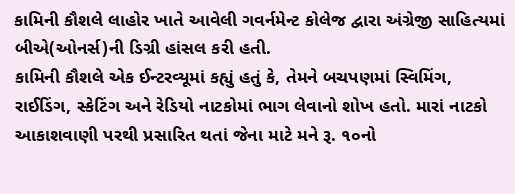કામિની કૌશલે લાહોર ખાતે આવેલી ગવર્નમેન્ટ કોલેજ દ્વારા અંગ્રેજી સાહિત્યમાં બીએ(ઓનર્સ)ની ડિગ્રી હાંસલ કરી હતી.
કામિની કૌશલે એક ઈન્ટરવ્યૂમાં કહ્યું હતું કે, તેમને બચપણમાં સ્વિમિંગ, રાઈડિંગ, સ્કેટિંગ અને રેડિયો નાટકોમાં ભાગ લેવાનો શોખ હતો. મારાં નાટકો આકાશવાણી પરથી પ્રસારિત થતાં જેના માટે મને રૂ. ૧૦નો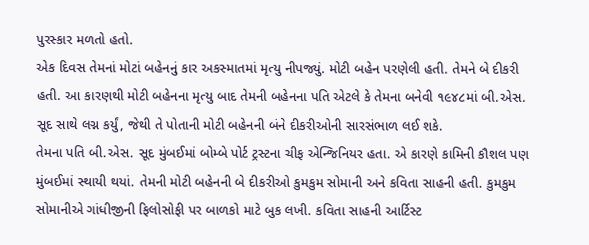પુરસ્કાર મળતો હતો.
એક દિવસ તેમનાં મોટાં બહેનનું કાર અકસ્માતમાં મૃત્યુ નીપજ્યું. મોટી બહેન પરણેલી હતી. તેમને બે દીકરી હતી. આ કારણથી મોટી બહેનના મૃત્યુ બાદ તેમની બહેનના પતિ એટલે કે તેમના બનેવી ૧૯૪૮માં બી.એસ. સૂદ સાથે લગ્ન કર્યું, જેથી તે પોતાની મોટી બહેનની બંને દીકરીઓની સારસંભાળ લઈ શકે.
તેમના પતિ બી.એસ. સૂદ મુંબઈમાં બોમ્બે પોર્ટ ટ્રસ્ટના ચીફ એન્જિનિયર હતા. એ કારણે કામિની કૌશલ પણ મુંબઈમાં સ્થાયી થયાં. તેમની મોટી બહેનની બે દીકરીઓ કુમકુમ સોમાની અને કવિતા સાહની હતી. કુમકુમ સોમાનીએ ગાંધીજીની ફિલોસોફી પર બાળકો માટે બુક લખી. કવિતા સાહની આર્ટિસ્ટ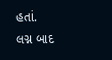હતાં.
લગ્ન બાદ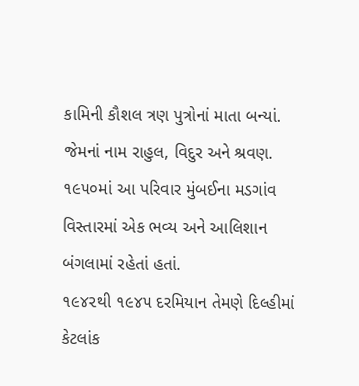કામિની કૌશલ ત્રણ પુત્રોનાં માતા બન્યાં. જેમનાં નામ રાહુલ, વિદુર અને શ્રવણ. ૧૯૫૦માં આ પરિવાર મુંબઈના મડગાંવ વિસ્તારમાં એક ભવ્ય અને આલિશાન બંગલામાં રહેતાં હતાં.
૧૯૪૨થી ૧૯૪૫ દરમિયાન તેમણે દિલ્હીમાં કેટલાંક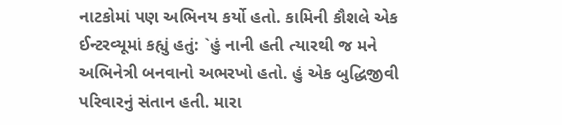નાટકોમાં પણ અભિનય કર્યો હતો. કામિની કૌશલે એક ઈન્ટરવ્યૂમાં કહ્યું હતું: `હું નાની હતી ત્યારથી જ મને અભિનેત્રી બનવાનો અભરખો હતો. હું એક બુદ્ધિજીવી પરિવારનું સંતાન હતી. મારા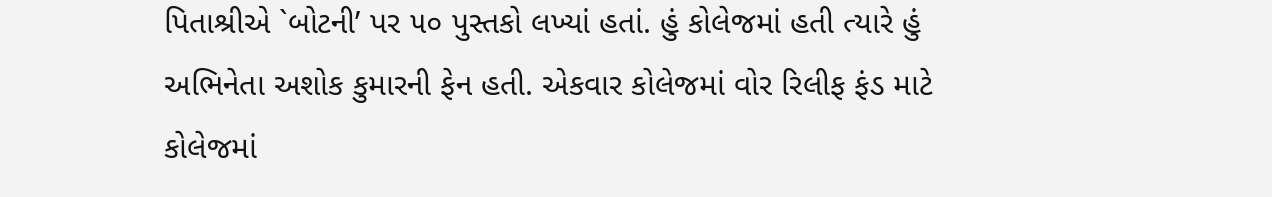પિતાશ્રીએ `બોટની’ પર ૫૦ પુસ્તકો લખ્યાં હતાં. હું કોલેજમાં હતી ત્યારે હું અભિનેતા અશોક કુમારની ફેન હતી. એકવાર કોલેજમાં વોર રિલીફ ફંડ માટે કોલેજમાં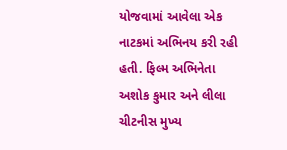યોજવામાં આવેલા એક નાટકમાં અભિનય કરી રહી હતી. ફિલ્મ અભિનેતા અશોક કુમાર અને લીલા ચીટનીસ મુખ્ય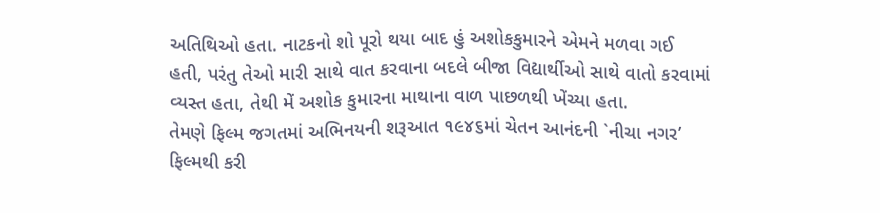અતિથિઓ હતા. નાટકનો શો પૂરો થયા બાદ હું અશોકકુમારને એમને મળવા ગઈ હતી, પરંતુ તેઓ મારી સાથે વાત કરવાના બદલે બીજા વિદ્યાર્થીઓ સાથે વાતો કરવામાં વ્યસ્ત હતા, તેથી મેં અશોક કુમારના માથાના વાળ પાછળથી ખેંચ્યા હતા.
તેમણે ફિલ્મ જગતમાં અભિનયની શરૂઆત ૧૯૪૬માં ચેતન આનંદની `નીચા નગર’ ફિલ્મથી કરી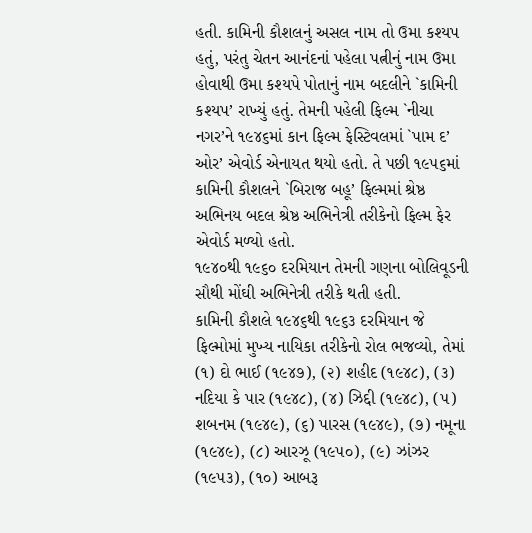હતી. કામિની કૌશલનું અસલ નામ તો ઉમા કશ્યપ હતું, પરંતુ ચેતન આનંદનાં પહેલા પત્નીનું નામ ઉમા હોવાથી ઉમા કશ્યપે પોતાનું નામ બદલીને `કામિની કશ્યપ’ રાખ્યું હતું. તેમની પહેલી ફિલ્મ `નીચા નગર’ને ૧૯૪૬માં કાન ફિલ્મ ફેસ્ટિવલમાં `પામ દ’ ઓર’ એવોર્ડ એનાયત થયો હતો. તે પછી ૧૯૫૬માં કામિની કૌશલને `બિરાજ બહૂ’ ફિલ્મમાં શ્રેષ્ઠ અભિનય બદલ શ્રેષ્ઠ અભિનેત્રી તરીકેનો ફિલ્મ ફેર એવોર્ડ મળ્યો હતો.
૧૯૪૦થી ૧૯૬૦ દરમિયાન તેમની ગણના બોલિવૂડની સૌથી મોંઘી અભિનેત્રી તરીકે થતી હતી.
કામિની કૌશલે ૧૯૪૬થી ૧૯૬૩ દરમિયાન જે ફિલ્મોમાં મુખ્ય નાયિકા તરીકેનો રોલ ભજવ્યો, તેમાં (૧) દો ભાઈ (૧૯૪૭), (૨) શહીદ (૧૯૪૮), (૩) નદિયા કે પાર (૧૯૪૮), (૪) ઝિદ્દી (૧૯૪૮), (૫) શબનમ (૧૯૪૯), (૬) પારસ (૧૯૪૯), (૭) નમૂના (૧૯૪૯), (૮) આરઝૂ (૧૯૫૦), (૯) ઝાંઝર (૧૯૫૩), (૧૦) આબરૂ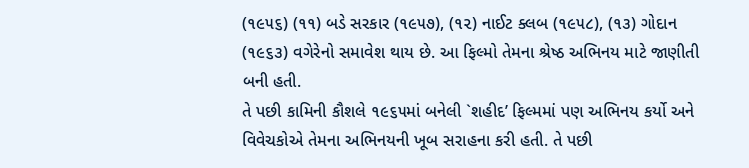(૧૯૫૬) (૧૧) બડે સરકાર (૧૯૫૭), (૧૨) નાઈટ ક્લબ (૧૯૫૮), (૧૩) ગોદાન (૧૯૬૩) વગેરેનો સમાવેશ થાય છે. આ ફિલ્મો તેમના શ્રેષ્ઠ અભિનય માટે જાણીતી બની હતી.
તે પછી કામિની કૌશલે ૧૯૬૫માં બનેલી `શહીદ’ ફિલ્મમાં પણ અભિનય કર્યો અને વિવેચકોએ તેમના અભિનયની ખૂબ સરાહના કરી હતી. તે પછી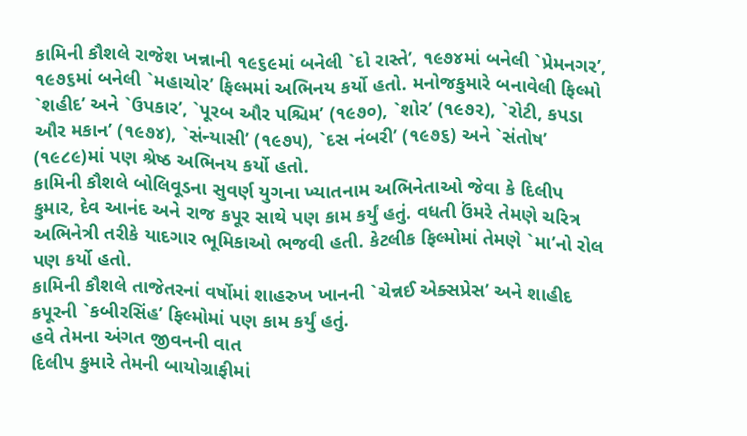કામિની કૌશલે રાજેશ ખન્નાની ૧૯૬૯માં બનેલી `દો રાસ્તે’, ૧૯૭૪માં બનેલી `પ્રેમનગર’, ૧૯૭૬માં બનેલી `મહાચોર’ ફિલ્મમાં અભિનય કર્યો હતો. મનોજકુમારે બનાવેલી ફિલ્મો `શહીદ’ અને `ઉપકાર’, `પૂરબ ઔર પશ્ચિમ’ (૧૯૭૦), `શોર’ (૧૯૭૨), `રોટી, કપડા ઔર મકાન’ (૧૯૭૪), `સંન્યાસી’ (૧૯૭૫), `દસ નંબરી’ (૧૯૭૬) અને `સંતોષ’ (૧૯૮૯)માં પણ શ્રેષ્ઠ અભિનય કર્યો હતો.
કામિની કૌશલે બોલિવૂડના સુવર્ણ યુગના ખ્યાતનામ અભિનેતાઓ જેવા કે દિલીપ કુમાર, દેવ આનંદ અને રાજ કપૂર સાથે પણ કામ કર્યું હતું. વધતી ઉંમરે તેમણે ચરિત્ર અભિનેત્રી તરીકે યાદગાર ભૂમિકાઓ ભજવી હતી. કેટલીક ફિલ્મોમાં તેમણે `મા’નો રોલ પણ કર્યો હતો.
કામિની કૌશલે તાજેતરનાં વર્ષોમાં શાહરુખ ખાનની `ચેન્નઈ એક્સપ્રેસ’ અને શાહીદ કપૂરની `કબીરસિંહ’ ફિલ્મોમાં પણ કામ કર્યું હતું.
હવે તેમના અંગત જીવનની વાત
દિલીપ કુમારે તેમની બાયોગ્રાફીમાં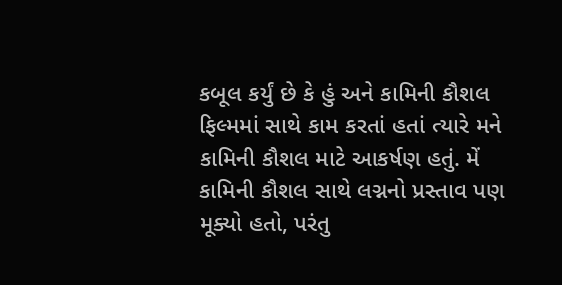કબૂલ કર્યું છે કે હું અને કામિની કૌશલ ફિલ્મમાં સાથે કામ કરતાં હતાં ત્યારે મને કામિની કૌશલ માટે આકર્ષણ હતું. મેં કામિની કૌશલ સાથે લગ્નનો પ્રસ્તાવ પણ મૂક્યો હતો, પરંતુ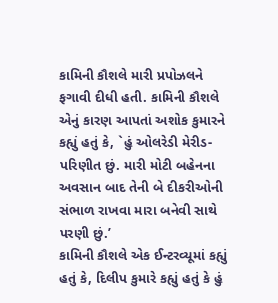કામિની કૌશલે મારી પ્રપોઝલને ફગાવી દીધી હતી. કામિની કૌશલે એનું કારણ આપતાં અશોક કુમારને કહ્યું હતું કે, `હું ઓલરેડી મેરીડ-પરિણીત છું. મારી મોટી બહેનના અવસાન બાદ તેની બે દીકરીઓની સંભાળ રાખવા મારા બનેવી સાથે પરણી છું.’
કામિની કૌશલે એક ઈન્ટરવ્યૂમાં કહ્યું હતું કે, દિલીપ કુમારે કહ્યું હતું કે હું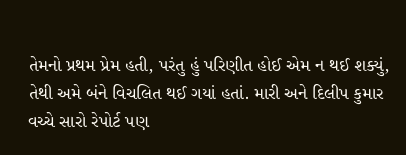તેમનો પ્રથમ પ્રેમ હતી, પરંતુ હું પરિણીત હોઈ એમ ન થઈ શક્યું, તેથી અમે બંને વિચલિત થઈ ગયાં હતાં. મારી અને દિલીપ કુમાર વચ્ચે સારો રેપોર્ટ પણ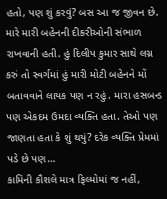હતો, પણ શું કરવું? બસ આ જ જીવન છે. મારે મારી બહેનની દીકરીઓની સંભાળ રાખવાની હતી. હું દિલીપ કુમાર સાથે લગ્ન કરું તો સ્વર્ગમાં હું મારી મોટી બહેનને મોં બતાવવાને લાયક પણ ન રહું. મારા હસબન્ડ પણ એકદમ ઉમદા વ્યક્તિ હતા. તેઓ પણ જાણતા હતા કે શું થયું? દરેક વ્યક્તિ પ્રેમમાં પડે છે પણ…
કામિની કૌશલે માત્ર ફિલ્મોમાં જ નહીં,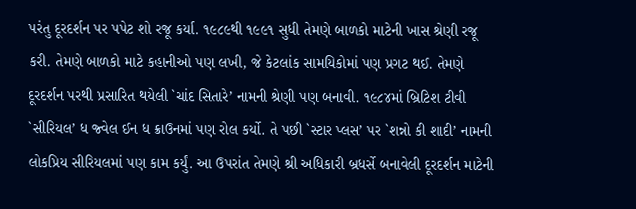પરંતુ દૂરદર્શન પર પપેટ શો રજૂ કર્યા. ૧૯૮૯થી ૧૯૯૧ સુધી તેમણે બાળકો માટેની ખાસ શ્રેણી રજૂ કરી. તેમણે બાળકો માટે કહાનીઓ પણ લખી, જે કેટલાંક સામયિકોમાં પણ પ્રગટ થઈ. તેમણે દૂરદર્શન પરથી પ્રસારિત થયેલી `ચાંદ સિતારે’ નામની શ્રેણી પણ બનાવી. ૧૯૮૪માં બ્રિટિશ ટીવી `સીરિયલ’ ધ જ્વેલ ઈન ધ ક્રાઉનમાં પણ રોલ કર્યો. તે પછી `સ્ટાર પ્લસ’ પર `શન્નો કી શાદી’ નામની લોકપ્રિય સીરિયલમાં પણ કામ કર્યું. આ ઉપરાંત તેમણે શ્રી અધિકારી બ્રધર્સે બનાવેલી દૂરદર્શન માટેની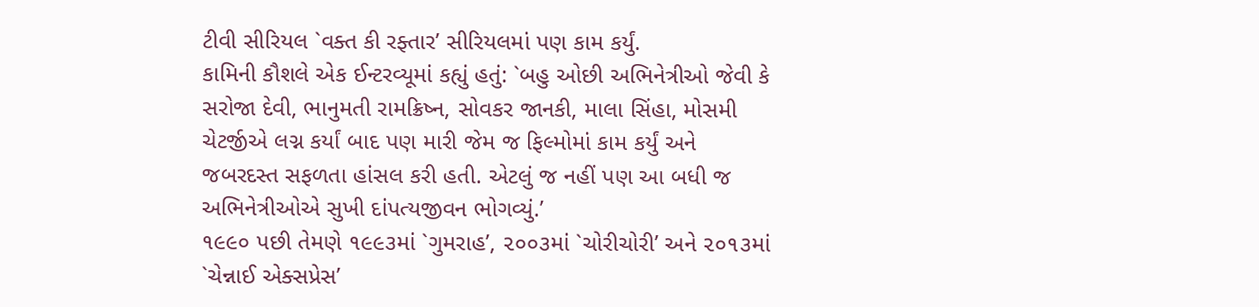ટીવી સીરિયલ `વક્ત કી રફ્તાર’ સીરિયલમાં પણ કામ કર્યું.
કામિની કૌશલે એક ઈન્ટરવ્યૂમાં કહ્યું હતું: `બહુ ઓછી અભિનેત્રીઓ જેવી કે સરોજા દેવી, ભાનુમતી રામક્રિષ્ન, સોવકર જાનકી, માલા સિંહા, મોસમી ચેટર્જીએ લગ્ન કર્યાં બાદ પણ મારી જેમ જ ફિલ્મોમાં કામ કર્યું અને જબરદસ્ત સફળતા હાંસલ કરી હતી. એટલું જ નહીં પણ આ બધી જ અભિનેત્રીઓએ સુખી દાંપત્યજીવન ભોગવ્યું.’
૧૯૯૦ પછી તેમણે ૧૯૯૩માં `ગુમરાહ’, ૨૦૦૩માં `ચોરીચોરી’ અને ૨૦૧૩માં `ચેન્નાઈ એક્સપ્રેસ’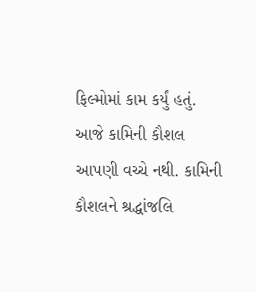ફિલ્મોમાં કામ કર્યું હતું.
આજે કામિની કૌશલ આપણી વચ્ચે નથી. કામિની કૌશલને શ્રદ્ધાંજલિ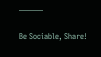———

Be Sociable, Share!